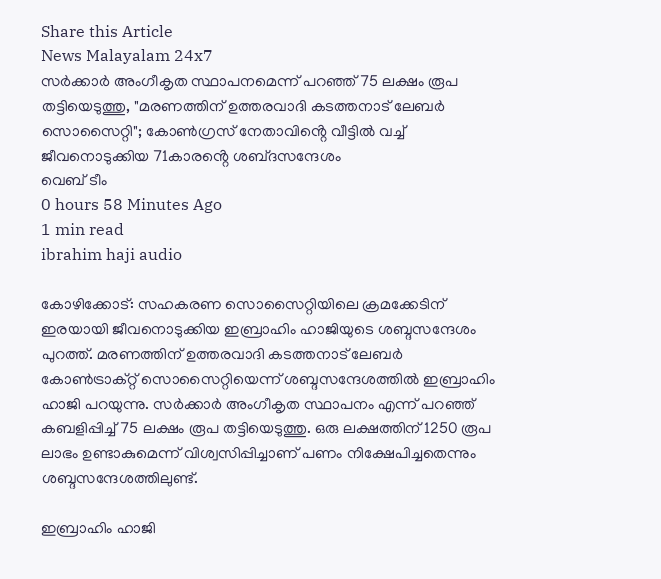Share this Article
News Malayalam 24x7
സർക്കാർ അംഗീകൃത സ്ഥാപനമെന്ന് പറഞ്ഞ് 75 ലക്ഷം രൂപ തട്ടിയെടുത്തു, "മരണത്തിന് ഉത്തരവാദി കടത്തനാട് ലേബർ സൊസൈറ്റി"; കോൺഗ്രസ് നേതാവിൻ്റെ വീട്ടിൽ വച്ച് ജീവനൊടുക്കിയ 71കാരൻ്റെ ശബ്‌ദസന്ദേശം
വെബ് ടീം
0 hours 58 Minutes Ago
1 min read
ibrahim haji audio

കോഴിക്കോട്: സഹകരണ സൊസൈറ്റിയിലെ ക്രമക്കേടിന് ഇരയായി ജീവനൊടുക്കിയ ഇബ്രാഹിം ഹാജിയുടെ ശബ്ദസന്ദേശം പുറത്ത്. മരണത്തിന് ഉത്തരവാദി കടത്തനാട് ലേബർ കോൺട്രാക്റ്റ് സൊസൈറ്റിയെന്ന് ശബ്ദസന്ദേശത്തിൽ ഇബ്രാഹിം ഹാജി പറയുന്നു. സർക്കാർ അംഗീകൃത സ്ഥാപനം എന്ന് പറഞ്ഞ് കബളിപ്പിച്ച് 75 ലക്ഷം രൂപ തട്ടിയെടുത്തു. ഒരു ലക്ഷത്തിന് 1250 രൂപ ലാഭം ഉണ്ടാകുമെന്ന് വിശ്വസിപ്പിച്ചാണ് പണം നിക്ഷേപിച്ചതെന്നും ശബ്ദസന്ദേശത്തിലുണ്ട്.

ഇബ്രാഹിം ഹാജി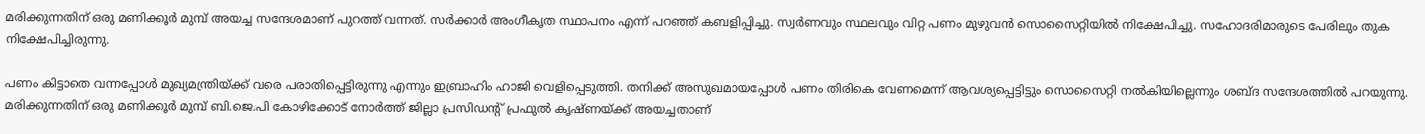മരിക്കുന്നതിന് ഒരു മണിക്കൂർ മുമ്പ് അയച്ച സന്ദേശമാണ് പുറത്ത് വന്നത്. സർക്കാർ അംഗീകൃത സ്ഥാപനം എന്ന് പറഞ്ഞ് കബളിപ്പിച്ചു. സ്വർണവും സ്ഥലവും വിറ്റ പണം മുഴുവൻ സൊസൈറ്റിയിൽ നിക്ഷേപിച്ചു. സഹോദരിമാരുടെ പേരിലും തുക നിക്ഷേപിച്ചിരുന്നു.

പണം കിട്ടാതെ വന്നപ്പോൾ മുഖ്യമന്ത്രിയ്ക്ക് വരെ പരാതിപ്പെട്ടിരുന്നു എന്നും ഇബ്രാഹിം ഹാജി വെളിപ്പെടുത്തി. തനിക്ക് അസുഖമായപ്പോള്‍ പണം തിരികെ വേണമെന്ന് ആവശ്യപ്പെട്ടിട്ടും സൊസൈറ്റി നല്‍കിയില്ലെന്നും ശബ്ദ സന്ദേശത്തില്‍ പറയുന്നു. മരിക്കുന്നതിന് ഒരു മണിക്കൂര്‍ മുമ്പ് ബി.ജെ.പി കോഴിക്കോട് നോര്‍ത്ത് ജില്ലാ പ്രസിഡന്റ് പ്രഫുല്‍ കൃഷ്ണയ്ക്ക് അയച്ചതാണ്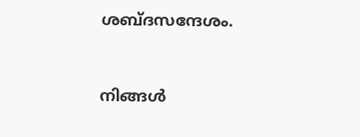ശബ്ദസന്ദേശം.



നിങ്ങൾ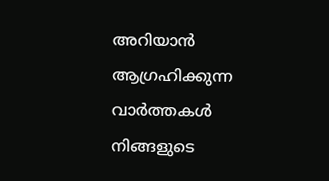അറിയാൻ ആഗ്രഹിക്കുന്ന വാർത്തകൾ നിങ്ങളുടെ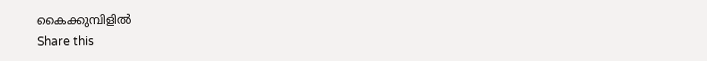കൈക്കുമ്പിളിൽ
Share this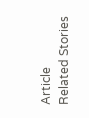Article
Related Stories